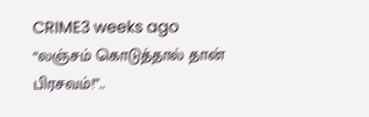CRIME3 weeks ago
“லஞ்சம் கொடுத்தால் தான் பிரசவம்!”..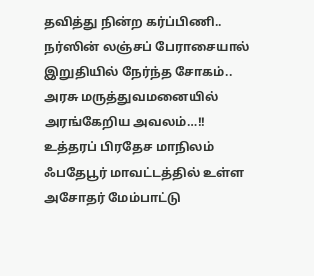தவித்து நின்ற கர்ப்பிணி.. நர்ஸின் லஞ்சப் பேராசையால் இறுதியில் நேர்ந்த சோகம்.. அரசு மருத்துவமனையில் அரங்கேறிய அவலம்…!!
உத்தரப் பிரதேச மாநிலம் ஃபதேபூர் மாவட்டத்தில் உள்ள அசோதர் மேம்பாட்டு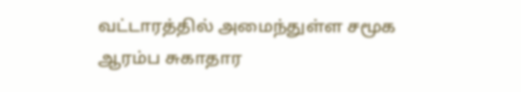வட்டாரத்தில் அமைந்துள்ள சமூக ஆரம்ப சுகாதார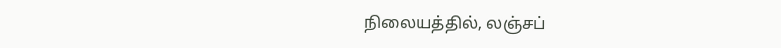நிலையத்தில், லஞ்சப்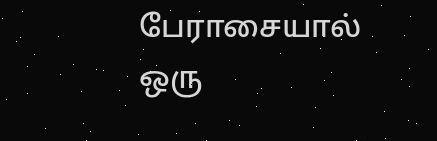பேராசையால் ஒரு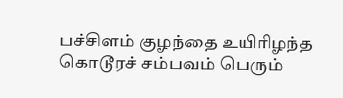பச்சிளம் குழந்தை உயிரிழந்த கொடூரச் சம்பவம் பெரும்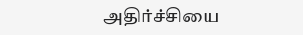அதிர்ச்சியை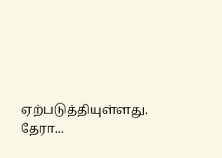ஏற்படுத்தியுள்ளது. தேரா...